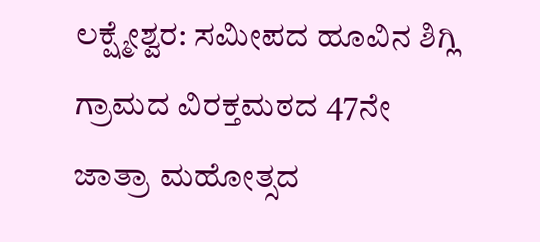ಲಕ್ಷ್ಮೇಶ್ವರ: ಸಮೀಪದ ಹೂವಿನ ಶಿಗ್ಲಿ ಗ್ರಾಮದ ವಿರಕ್ತಮಠದ 47ನೇ ಜಾತ್ರಾ ಮಹೋತ್ಸದ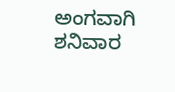ಅಂಗವಾಗಿ ಶನಿವಾರ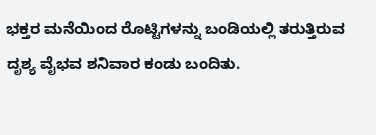ಭಕ್ತರ ಮನೆಯಿಂದ ರೊಟ್ಟಿಗಳನ್ನು ಬಂಡಿಯಲ್ಲಿ ತರುತ್ತಿರುವ ದೃಶ್ಯ ವೈಭವ ಶನಿವಾರ ಕಂಡು ಬಂದಿತು.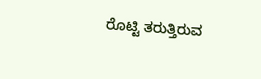ರೊಟ್ಟಿ ತರುತ್ತಿರುವ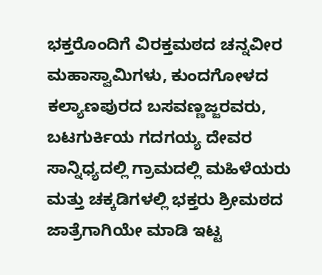ಭಕ್ತರೊಂದಿಗೆ ವಿರಕ್ತಮಠದ ಚನ್ನವೀರ ಮಹಾಸ್ವಾಮಿಗಳು, ಕುಂದಗೋಳದ ಕಲ್ಯಾಣಪುರದ ಬಸವಣ್ಣಜ್ಜರವರು, ಬಟಗುರ್ಕಿಯ ಗದಗಯ್ಯ ದೇವರ ಸಾನ್ನಿಧ್ಯದಲ್ಲಿ ಗ್ರಾಮದಲ್ಲಿ ಮಹಿಳೆಯರು ಮತ್ತು ಚಕ್ಕಡಿಗಳಲ್ಲಿ ಭಕ್ತರು ಶ್ರೀಮಠದ ಜಾತ್ರೆಗಾಗಿಯೇ ಮಾಡಿ ಇಟ್ಟ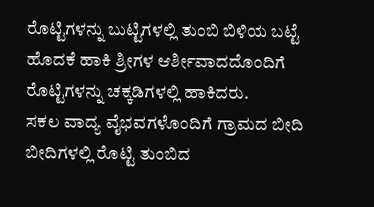ರೊಟ್ಟಿಗಳನ್ನು ಬುಟ್ಟಿಗಳಲ್ಲಿ ತುಂಬಿ ಬಿಳಿಯ ಬಟ್ಟೆ ಹೊದಕೆ ಹಾಕಿ ಶ್ರೀಗಳ ಆರ್ಶೀವಾದದೊಂದಿಗೆ ರೊಟ್ಟಿಗಳನ್ನು ಚಕ್ಕಡಿಗಳಲ್ಲಿ ಹಾಕಿದರು.
ಸಕಲ ವಾದ್ಯ ವೈಭವಗಳೊಂದಿಗೆ ಗ್ರಾಮದ ಬೀದಿ ಬೀದಿಗಳಲ್ಲಿ ರೊಟ್ಟಿ ತುಂಬಿದ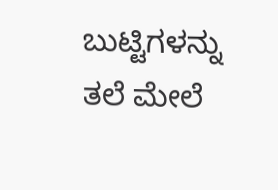ಬುಟ್ಟಿಗಳನ್ನು ತಲೆ ಮೇಲೆ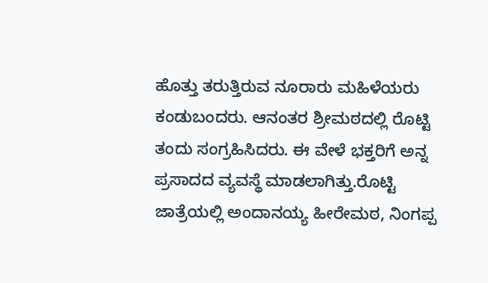ಹೊತ್ತು ತರುತ್ತಿರುವ ನೂರಾರು ಮಹಿಳೆಯರು ಕಂಡುಬಂದರು. ಆನಂತರ ಶ್ರೀಮಠದಲ್ಲಿ ರೊಟ್ಟಿ ತಂದು ಸಂಗ್ರಹಿಸಿದರು. ಈ ವೇಳೆ ಭಕ್ತರಿಗೆ ಅನ್ನ ಪ್ರಸಾದದ ವ್ಯವಸ್ಥೆ ಮಾಡಲಾಗಿತ್ತು.ರೊಟ್ಟಿ ಜಾತ್ರೆಯಲ್ಲಿ ಅಂದಾನಯ್ಯ ಹೀರೇಮಠ, ನಿಂಗಪ್ಪ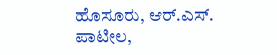ಹೊಸೂರು, ಆರ್.ಎಸ್. ಪಾಟೀಲ,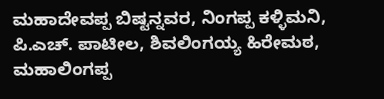ಮಹಾದೇವಪ್ಪ ಬಿಷ್ಟನ್ನವರ, ನಿಂಗಪ್ಪ ಕಳ್ಳಿಮನಿ, ಪಿ.ಎಚ್. ಪಾಟೀಲ, ಶಿವಲಿಂಗಯ್ಯ ಹಿರೇಮಠ, ಮಹಾಲಿಂಗಪ್ಪ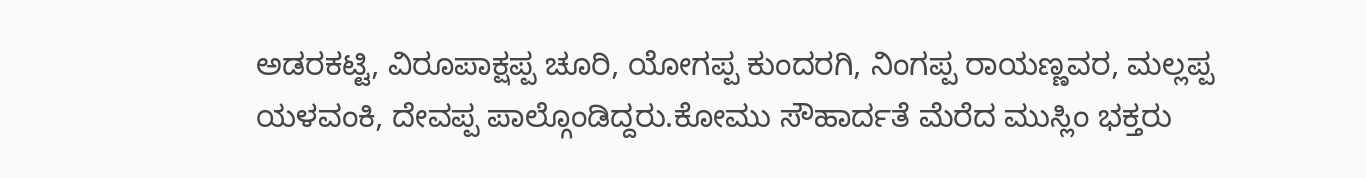ಅಡರಕಟ್ಟಿ, ವಿರೂಪಾಕ್ಷಪ್ಪ ಚೂರಿ, ಯೋಗಪ್ಪ ಕುಂದರಗಿ, ನಿಂಗಪ್ಪ ರಾಯಣ್ಣವರ, ಮಲ್ಲಪ್ಪ ಯಳವಂಕಿ, ದೇವಪ್ಪ ಪಾಲ್ಗೊಂಡಿದ್ದರು.ಕೋಮು ಸೌಹಾರ್ದತೆ ಮೆರೆದ ಮುಸ್ಲಿಂ ಭಕ್ತರು